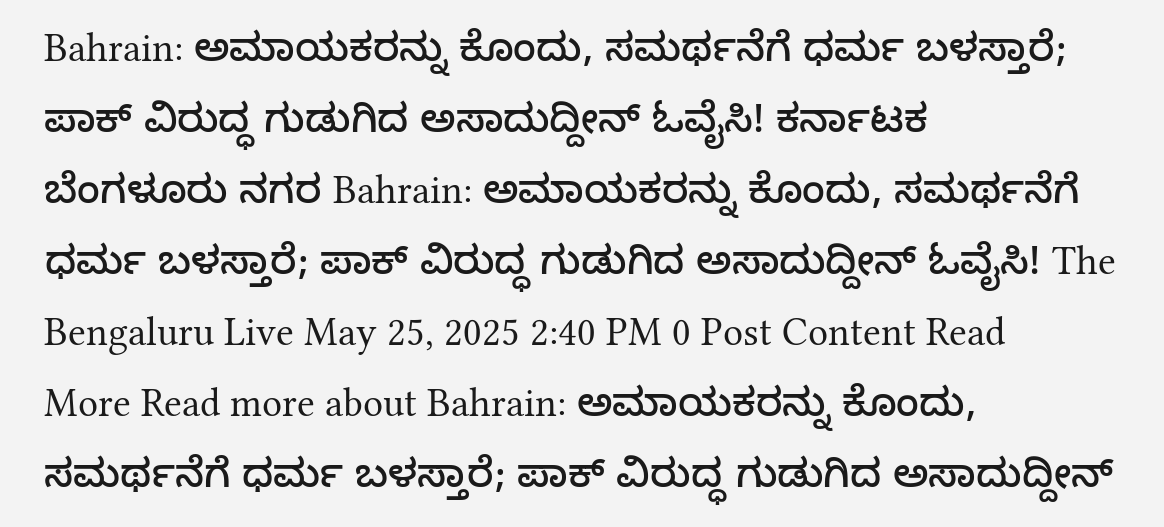Bahrain: ಅಮಾಯಕರನ್ನು ಕೊಂದು, ಸಮರ್ಥನೆಗೆ ಧರ್ಮ ಬಳಸ್ತಾರೆ; ಪಾಕ್ ವಿರುದ್ಧ ಗುಡುಗಿದ ಅಸಾದುದ್ದೀನ್ ಓವೈಸಿ! ಕರ್ನಾಟಕ ಬೆಂಗಳೂರು ನಗರ Bahrain: ಅಮಾಯಕರನ್ನು ಕೊಂದು, ಸಮರ್ಥನೆಗೆ ಧರ್ಮ ಬಳಸ್ತಾರೆ; ಪಾಕ್ ವಿರುದ್ಧ ಗುಡುಗಿದ ಅಸಾದುದ್ದೀನ್ ಓವೈಸಿ! The Bengaluru Live May 25, 2025 2:40 PM 0 Post Content Read More Read more about Bahrain: ಅಮಾಯಕರನ್ನು ಕೊಂದು, ಸಮರ್ಥನೆಗೆ ಧರ್ಮ ಬಳಸ್ತಾರೆ; ಪಾಕ್ ವಿರುದ್ಧ ಗುಡುಗಿದ ಅಸಾದುದ್ದೀನ್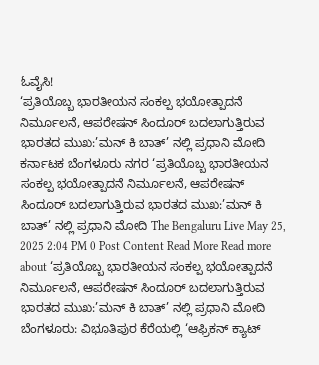ಓವೈಸಿ!
‘ಪ್ರತಿಯೊಬ್ಬ ಭಾರತೀಯನ ಸಂಕಲ್ಪ ಭಯೋತ್ಪಾದನೆ ನಿರ್ಮೂಲನೆ, ಆಪರೇಷನ್ ಸಿಂದೂರ್ ಬದಲಾಗುತ್ತಿರುವ ಭಾರತದ ಮುಖ:’ಮನ್ ಕಿ ಬಾತ್’ ನಲ್ಲಿ ಪ್ರಧಾನಿ ಮೋದಿ ಕರ್ನಾಟಕ ಬೆಂಗಳೂರು ನಗರ ‘ಪ್ರತಿಯೊಬ್ಬ ಭಾರತೀಯನ ಸಂಕಲ್ಪ ಭಯೋತ್ಪಾದನೆ ನಿರ್ಮೂಲನೆ, ಆಪರೇಷನ್ ಸಿಂದೂರ್ ಬದಲಾಗುತ್ತಿರುವ ಭಾರತದ ಮುಖ:’ಮನ್ ಕಿ ಬಾತ್’ ನಲ್ಲಿ ಪ್ರಧಾನಿ ಮೋದಿ The Bengaluru Live May 25, 2025 2:04 PM 0 Post Content Read More Read more about ‘ಪ್ರತಿಯೊಬ್ಬ ಭಾರತೀಯನ ಸಂಕಲ್ಪ ಭಯೋತ್ಪಾದನೆ ನಿರ್ಮೂಲನೆ, ಆಪರೇಷನ್ ಸಿಂದೂರ್ ಬದಲಾಗುತ್ತಿರುವ ಭಾರತದ ಮುಖ:’ಮನ್ ಕಿ ಬಾತ್’ ನಲ್ಲಿ ಪ್ರಧಾನಿ ಮೋದಿ
ಬೆಂಗಳೂರು: ವಿಭೂತಿಪುರ ಕೆರೆಯಲ್ಲಿ ‘ಆಫ್ರಿಕನ್ ಕ್ಯಾಟ್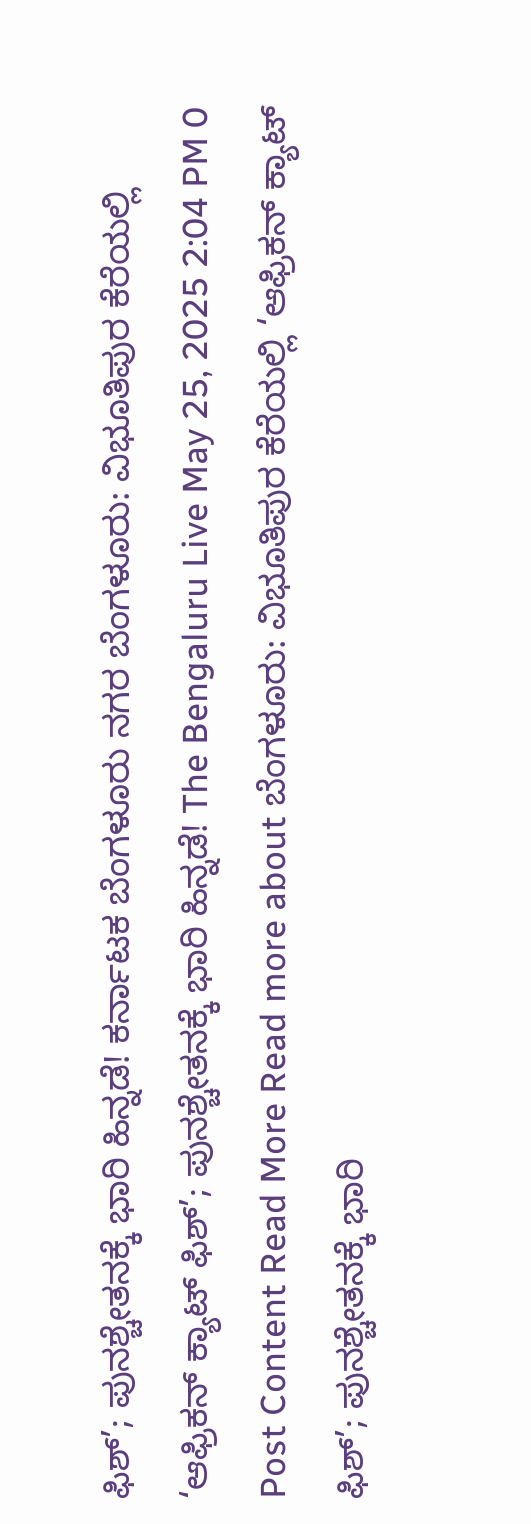ಫಿಶ್’; ಪುನಶ್ಚೇತನಕ್ಕೆ ಭಾರಿ ಹಿನ್ನಡೆ! ಕರ್ನಾಟಕ ಬೆಂಗಳೂರು ನಗರ ಬೆಂಗಳೂರು: ವಿಭೂತಿಪುರ ಕೆರೆಯಲ್ಲಿ ‘ಆಫ್ರಿಕನ್ ಕ್ಯಾಟ್ ಫಿಶ್’; ಪುನಶ್ಚೇತನಕ್ಕೆ ಭಾರಿ ಹಿನ್ನಡೆ! The Bengaluru Live May 25, 2025 2:04 PM 0 Post Content Read More Read more about ಬೆಂಗಳೂರು: ವಿಭೂತಿಪುರ ಕೆರೆಯಲ್ಲಿ ‘ಆಫ್ರಿಕನ್ ಕ್ಯಾಟ್ ಫಿಶ್’; ಪುನಶ್ಚೇತನಕ್ಕೆ ಭಾರಿ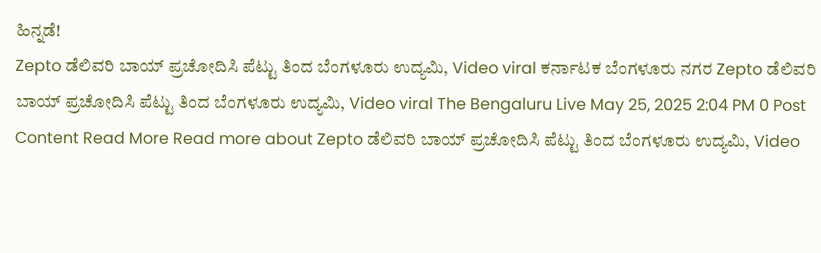ಹಿನ್ನಡೆ!
Zepto ಡೆಲಿವರಿ ಬಾಯ್ ಪ್ರಚೋದಿಸಿ ಪೆಟ್ಟು ತಿಂದ ಬೆಂಗಳೂರು ಉದ್ಯಮಿ, Video viral ಕರ್ನಾಟಕ ಬೆಂಗಳೂರು ನಗರ Zepto ಡೆಲಿವರಿ ಬಾಯ್ ಪ್ರಚೋದಿಸಿ ಪೆಟ್ಟು ತಿಂದ ಬೆಂಗಳೂರು ಉದ್ಯಮಿ, Video viral The Bengaluru Live May 25, 2025 2:04 PM 0 Post Content Read More Read more about Zepto ಡೆಲಿವರಿ ಬಾಯ್ ಪ್ರಚೋದಿಸಿ ಪೆಟ್ಟು ತಿಂದ ಬೆಂಗಳೂರು ಉದ್ಯಮಿ, Video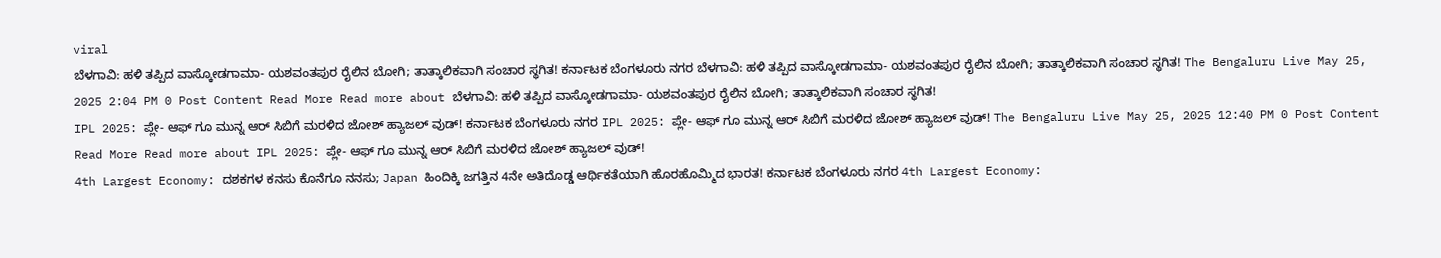viral
ಬೆಳಗಾವಿ: ಹಳಿ ತಪ್ಪಿದ ವಾಸ್ಕೋಡಗಾಮಾ- ಯಶವಂತಪುರ ರೈಲಿನ ಬೋಗಿ; ತಾತ್ಕಾಲಿಕವಾಗಿ ಸಂಚಾರ ಸ್ಥಗಿತ! ಕರ್ನಾಟಕ ಬೆಂಗಳೂರು ನಗರ ಬೆಳಗಾವಿ: ಹಳಿ ತಪ್ಪಿದ ವಾಸ್ಕೋಡಗಾಮಾ- ಯಶವಂತಪುರ ರೈಲಿನ ಬೋಗಿ; ತಾತ್ಕಾಲಿಕವಾಗಿ ಸಂಚಾರ ಸ್ಥಗಿತ! The Bengaluru Live May 25, 2025 2:04 PM 0 Post Content Read More Read more about ಬೆಳಗಾವಿ: ಹಳಿ ತಪ್ಪಿದ ವಾಸ್ಕೋಡಗಾಮಾ- ಯಶವಂತಪುರ ರೈಲಿನ ಬೋಗಿ; ತಾತ್ಕಾಲಿಕವಾಗಿ ಸಂಚಾರ ಸ್ಥಗಿತ!
IPL 2025: ಪ್ಲೇ- ಆಫ್ ಗೂ ಮುನ್ನ ಆರ್ ಸಿಬಿಗೆ ಮರಳಿದ ಜೋಶ್ ಹ್ಯಾಜಲ್ ವುಡ್! ಕರ್ನಾಟಕ ಬೆಂಗಳೂರು ನಗರ IPL 2025: ಪ್ಲೇ- ಆಫ್ ಗೂ ಮುನ್ನ ಆರ್ ಸಿಬಿಗೆ ಮರಳಿದ ಜೋಶ್ ಹ್ಯಾಜಲ್ ವುಡ್! The Bengaluru Live May 25, 2025 12:40 PM 0 Post Content Read More Read more about IPL 2025: ಪ್ಲೇ- ಆಫ್ ಗೂ ಮುನ್ನ ಆರ್ ಸಿಬಿಗೆ ಮರಳಿದ ಜೋಶ್ ಹ್ಯಾಜಲ್ ವುಡ್!
4th Largest Economy: ದಶಕಗಳ ಕನಸು ಕೊನೆಗೂ ನನಸು; Japan ಹಿಂದಿಕ್ಕಿ ಜಗತ್ತಿನ 4ನೇ ಅತಿದೊಡ್ಡ ಆರ್ಥಿಕತೆಯಾಗಿ ಹೊರಹೊಮ್ಮಿದ ಭಾರತ! ಕರ್ನಾಟಕ ಬೆಂಗಳೂರು ನಗರ 4th Largest Economy: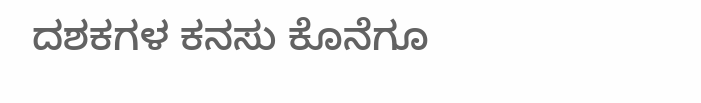ದಶಕಗಳ ಕನಸು ಕೊನೆಗೂ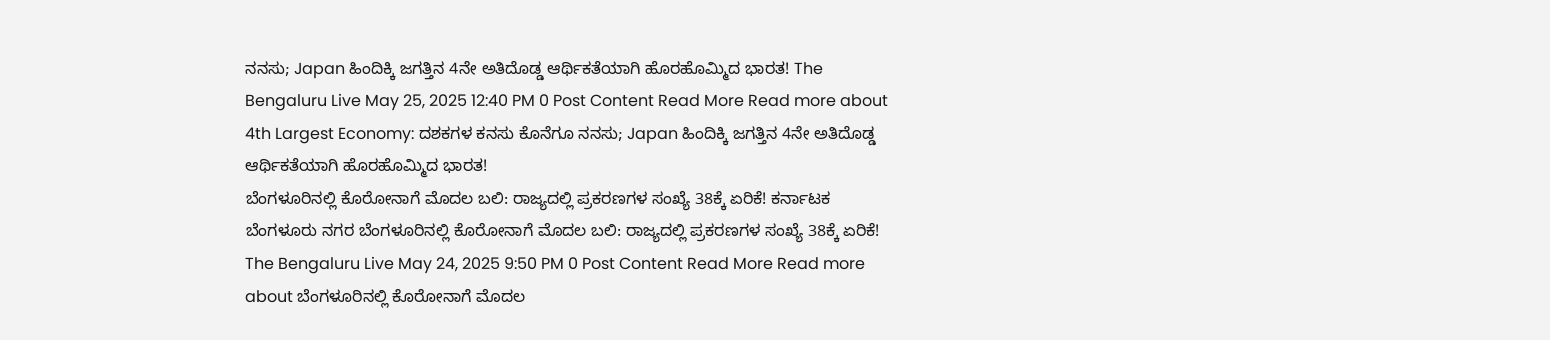ನನಸು; Japan ಹಿಂದಿಕ್ಕಿ ಜಗತ್ತಿನ 4ನೇ ಅತಿದೊಡ್ಡ ಆರ್ಥಿಕತೆಯಾಗಿ ಹೊರಹೊಮ್ಮಿದ ಭಾರತ! The Bengaluru Live May 25, 2025 12:40 PM 0 Post Content Read More Read more about 4th Largest Economy: ದಶಕಗಳ ಕನಸು ಕೊನೆಗೂ ನನಸು; Japan ಹಿಂದಿಕ್ಕಿ ಜಗತ್ತಿನ 4ನೇ ಅತಿದೊಡ್ಡ ಆರ್ಥಿಕತೆಯಾಗಿ ಹೊರಹೊಮ್ಮಿದ ಭಾರತ!
ಬೆಂಗಳೂರಿನಲ್ಲಿ ಕೊರೋನಾಗೆ ಮೊದಲ ಬಲಿ: ರಾಜ್ಯದಲ್ಲಿ ಪ್ರಕರಣಗಳ ಸಂಖ್ಯೆ 38ಕ್ಕೆ ಏರಿಕೆ! ಕರ್ನಾಟಕ ಬೆಂಗಳೂರು ನಗರ ಬೆಂಗಳೂರಿನಲ್ಲಿ ಕೊರೋನಾಗೆ ಮೊದಲ ಬಲಿ: ರಾಜ್ಯದಲ್ಲಿ ಪ್ರಕರಣಗಳ ಸಂಖ್ಯೆ 38ಕ್ಕೆ ಏರಿಕೆ! The Bengaluru Live May 24, 2025 9:50 PM 0 Post Content Read More Read more about ಬೆಂಗಳೂರಿನಲ್ಲಿ ಕೊರೋನಾಗೆ ಮೊದಲ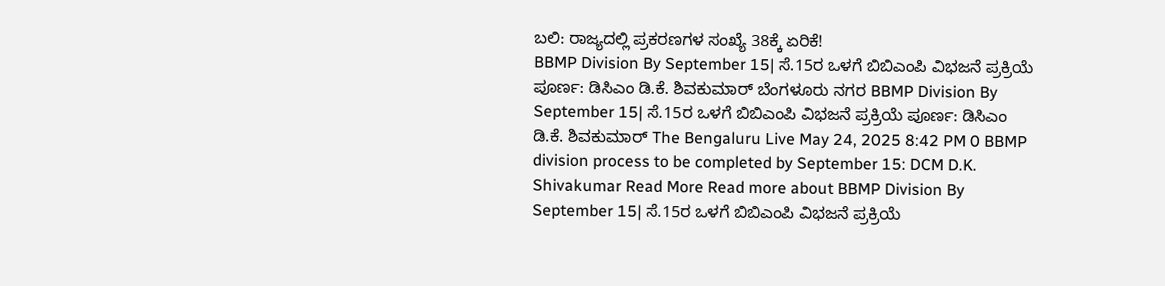ಬಲಿ: ರಾಜ್ಯದಲ್ಲಿ ಪ್ರಕರಣಗಳ ಸಂಖ್ಯೆ 38ಕ್ಕೆ ಏರಿಕೆ!
BBMP Division By September 15| ಸೆ.15ರ ಒಳಗೆ ಬಿಬಿಎಂಪಿ ವಿಭಜನೆ ಪ್ರಕ್ರಿಯೆ ಪೂರ್ಣ: ಡಿಸಿಎಂ ಡಿ.ಕೆ. ಶಿವಕುಮಾರ್ ಬೆಂಗಳೂರು ನಗರ BBMP Division By September 15| ಸೆ.15ರ ಒಳಗೆ ಬಿಬಿಎಂಪಿ ವಿಭಜನೆ ಪ್ರಕ್ರಿಯೆ ಪೂರ್ಣ: ಡಿಸಿಎಂ ಡಿ.ಕೆ. ಶಿವಕುಮಾರ್ The Bengaluru Live May 24, 2025 8:42 PM 0 BBMP division process to be completed by September 15: DCM D.K. Shivakumar Read More Read more about BBMP Division By September 15| ಸೆ.15ರ ಒಳಗೆ ಬಿಬಿಎಂಪಿ ವಿಭಜನೆ ಪ್ರಕ್ರಿಯೆ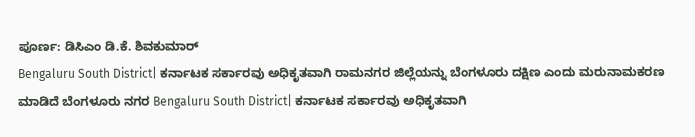ಪೂರ್ಣ: ಡಿಸಿಎಂ ಡಿ.ಕೆ. ಶಿವಕುಮಾರ್
Bengaluru South District| ಕರ್ನಾಟಕ ಸರ್ಕಾರವು ಅಧಿಕೃತವಾಗಿ ರಾಮನಗರ ಜಿಲ್ಲೆಯನ್ನು ಬೆಂಗಳೂರು ದಕ್ಷಿಣ ಎಂದು ಮರುನಾಮಕರಣ ಮಾಡಿದೆ ಬೆಂಗಳೂರು ನಗರ Bengaluru South District| ಕರ್ನಾಟಕ ಸರ್ಕಾರವು ಅಧಿಕೃತವಾಗಿ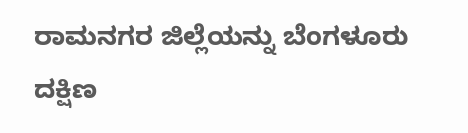ರಾಮನಗರ ಜಿಲ್ಲೆಯನ್ನು ಬೆಂಗಳೂರು ದಕ್ಷಿಣ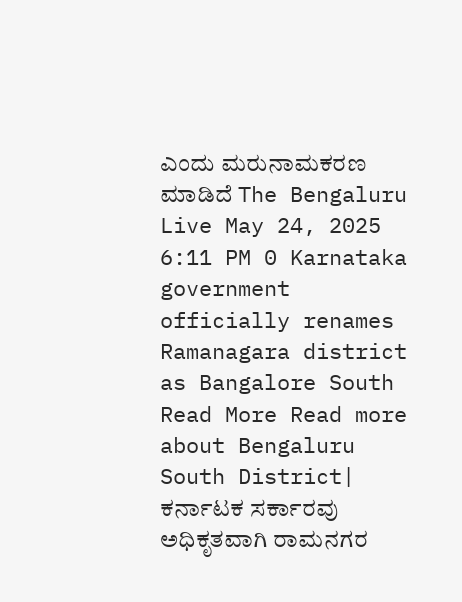ಎಂದು ಮರುನಾಮಕರಣ ಮಾಡಿದೆ The Bengaluru Live May 24, 2025 6:11 PM 0 Karnataka government officially renames Ramanagara district as Bangalore South Read More Read more about Bengaluru South District| ಕರ್ನಾಟಕ ಸರ್ಕಾರವು ಅಧಿಕೃತವಾಗಿ ರಾಮನಗರ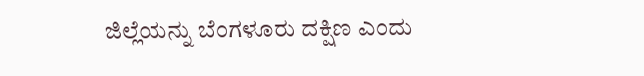ಜಿಲ್ಲೆಯನ್ನು ಬೆಂಗಳೂರು ದಕ್ಷಿಣ ಎಂದು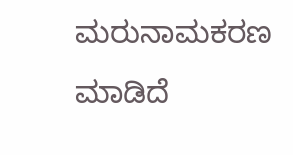ಮರುನಾಮಕರಣ ಮಾಡಿದೆ